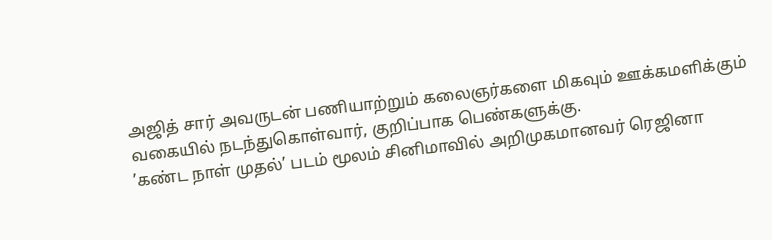அஜித் சார் அவருடன் பணியாற்றும் கலைஞர்களை மிகவும் ஊக்கமளிக்கும் வகையில் நடந்துகொள்வார், குறிப்பாக பெண்களுக்கு.
’கண்ட நாள் முதல்’ படம் மூலம் சினிமாவில் அறிமுகமானவர் ரெஜினா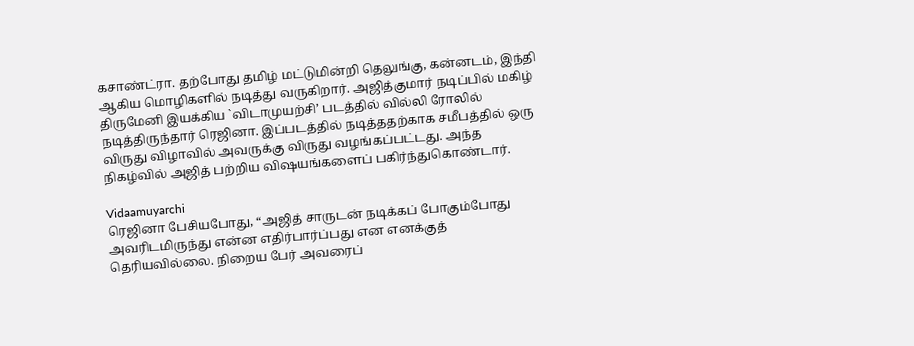கசாண்ட்ரா. தற்போது தமிழ் மட்டுமின்றி தெலுங்கு, கன்னடம், இந்தி ஆகிய மொழிகளில் நடித்து வருகிறார். அஜித்குமார் நடிப்பில் மகிழ் திருமேனி இயக்கிய `விடாமுயற்சி’ படத்தில் வில்லி ரோலில் நடித்திருந்தார் ரெஜினா. இப்படத்தில் நடித்ததற்காக சமீபத்தில் ஒரு விருது விழாவில் அவருக்கு விருது வழங்கப்பட்டது. அந்த நிகழ்வில் அஜித் பற்றிய விஷயங்களைப் பகிர்ந்துகொண்டார்.

Vidaamuyarchi
ரெஜினா பேசியபோது, “அஜித் சாருடன் நடிக்கப் போகும்போது அவரிடமிருந்து என்ன எதிர்பார்ப்பது என எனக்குத் தெரியவில்லை. நிறைய பேர் அவரைப்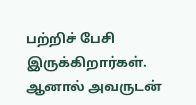பற்றிச் பேசி இருக்கிறார்கள். ஆனால் அவருடன்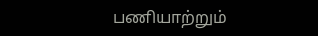பணியாற்றும்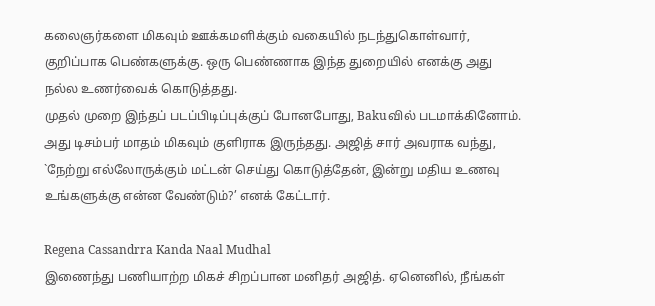கலைஞர்களை மிகவும் ஊக்கமளிக்கும் வகையில் நடந்துகொள்வார், குறிப்பாக பெண்களுக்கு. ஒரு பெண்ணாக இந்த துறையில் எனக்கு அது நல்ல உணர்வைக் கொடுத்தது.
முதல் முறை இந்தப் படப்பிடிப்புக்குப் போனபோது, Bakuவில் படமாக்கினோம். அது டிசம்பர் மாதம் மிகவும் குளிராக இருந்தது. அஜித் சார் அவராக வந்து, `நேற்று எல்லோருக்கும் மட்டன் செய்து கொடுத்தேன், இன்று மதிய உணவு உங்களுக்கு என்ன வேண்டும்?’ எனக் கேட்டார்.

Regena Cassandrra Kanda Naal Mudhal
இணைந்து பணியாற்ற மிகச் சிறப்பான மனிதர் அஜித். ஏனெனில், நீங்கள்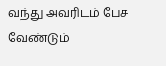வந்து அவரிடம் பேச வேண்டும்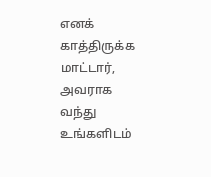எனக் காத்திருக்க மாட்டார், அவராக வந்து உங்களிடம்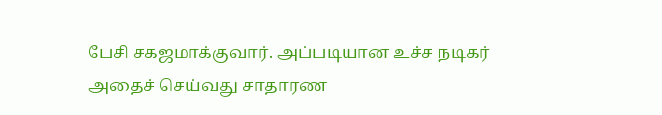பேசி சகஜமாக்குவார். அப்படியான உச்ச நடிகர் அதைச் செய்வது சாதாரண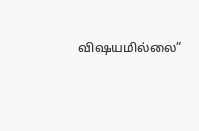விஷயமில்லை”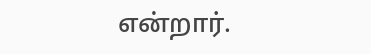என்றார்.